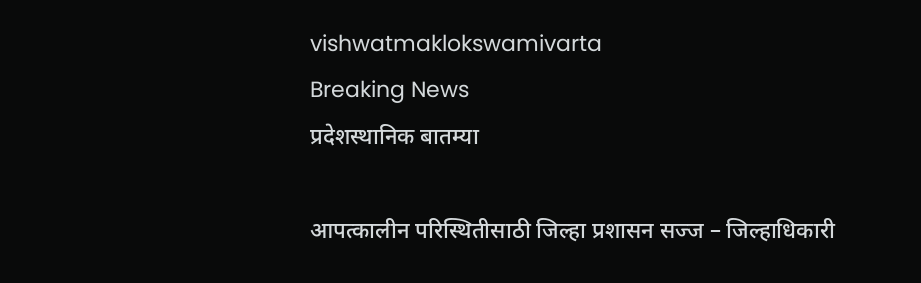vishwatmaklokswamivarta
Breaking News
प्रदेशस्थानिक बातम्या

आपत्कालीन परिस्थितीसाठी जिल्हा प्रशासन सज्ज – जिल्हाधिकारी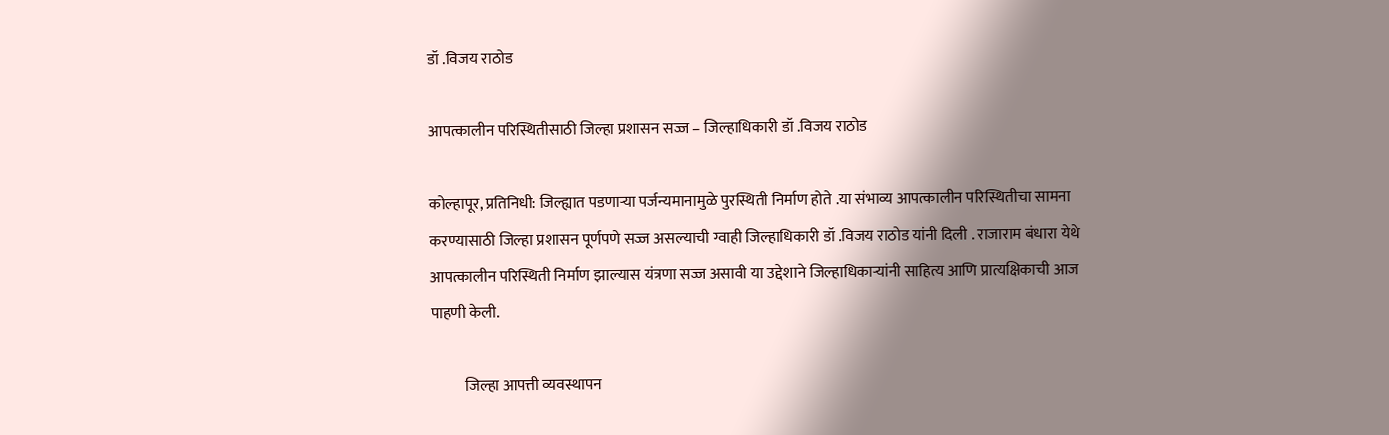डॉ .विजय राठोड

आपत्कालीन परिस्थितीसाठी जिल्हा प्रशासन सज्ज – जिल्हाधिकारी डॉ .विजय राठोड

कोल्हापूर, प्रतिनिधी: जिल्ह्यात पडणाऱ्या पर्जन्यमानामुळे पुरस्थिती निर्माण होते .या संभाव्य आपत्कालीन परिस्थितीचा सामना करण्यासाठी जिल्हा प्रशासन पूर्णपणे सज्ज असल्याची ग्वाही जिल्हाधिकारी डॉ .विजय राठोड यांनी दिली . राजाराम बंधारा येथे आपत्कालीन परिस्थिती निर्माण झाल्यास यंत्रणा सज्ज असावी या उद्देशाने जिल्हाधिकाऱ्यांनी साहित्य आणि प्रात्यक्षिकाची आज पाहणी केली.

           जिल्हा आपत्ती व्यवस्थापन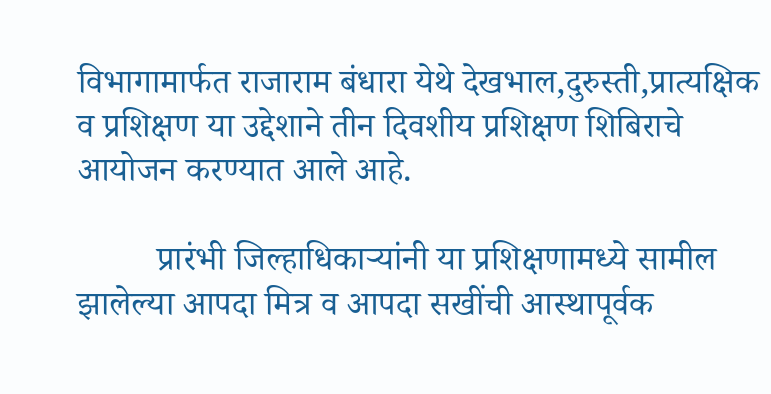विभागामार्फत राजाराम बंधारा येथे देखभाल,दुरुस्ती,प्रात्यक्षिक व प्रशिक्षण या उद्देशाने तीन दिवशीय प्रशिक्षण शिबिराचे आयोजन करण्यात आले आहे.

         प्रारंभी जिल्हाधिकाऱ्यांनी या प्रशिक्षणामध्ये सामील झालेल्या आपदा मित्र व आपदा सखींची आस्थापूर्वक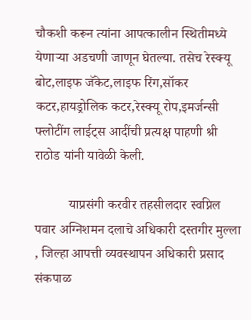चौकशी करून त्यांना आपत्कालीन स्थितीमध्ये येणाऱ्या अडचणी जाणून घेतल्या. तसेच रेस्क्यू बोट,लाइफ जॅकेट,लाइफ रिंग,सॉकर कटर,हायड्रोलिक कटर,रेस्क्यू रोप,इमर्जन्सी फ्लोटींग लाईट्स आदींची प्रत्यक्ष पाहणी श्री राठोड यांनी यावेळी केली.

          याप्रसंगी करवीर तहसीलदार स्वप्निल पवार अग्निशमन दलाचे अधिकारी दस्तगीर मुल्ला , जिल्हा आपत्ती व्यवस्थापन अधिकारी प्रसाद संकपाळ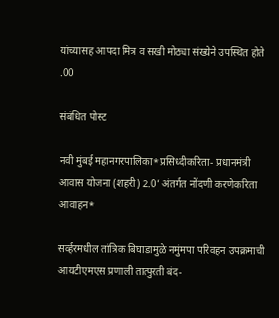यांच्यासह आपदा मित्र व सखी मोठ्या संख्येने उपस्थित होते .00

संबंधित पोस्ट

नवी मुंबई महानगरपालिका*प्रसिध्दीकरिता- प्रधानमंत्री आवास योजना (शहरी) 2.0’ अंतर्गत नोंदणी करणेकरिता आवाहन*

सर्व्हरमधील तांत्रिक बिघाडामुळे नमुंमपा परिवहन उपक्रमाची आयटीएमएस प्रणाली तात्पुरती बंद-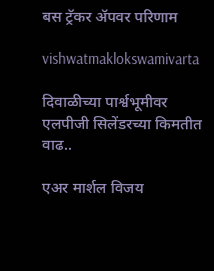बस ट्रॅकर ॲपवर परिणाम

vishwatmaklokswamivarta

दिवाळीच्या पार्श्वभूमीवर एलपीजी सिलेंडरच्या किमतीत वाढ..

एअर मार्शल विजय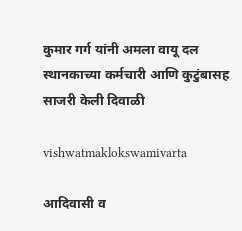कुमार गर्ग यांनी अमला वायू दल स्थानकाच्या कर्मचारी आणि कुटुंबासह साजरी केली दिवाळी

vishwatmaklokswamivarta

आदिवासी व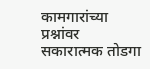कामगारांच्या प्रश्नांवर सकारात्मक तोडगा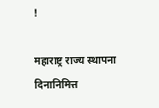!

महाराष्ट्र राज्य स्थापना दिनानिमित्त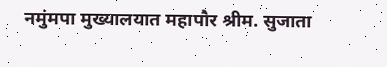नमुंमपा मुख्यालयात महापौर श्रीम. सुजाता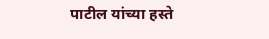पाटील यांच्या हस्ते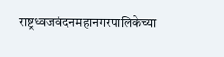राष्ट्रध्वजवंदनमहानगरपालिकेच्या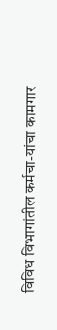विविध विभागांतील कर्मचा-यांचा कामगार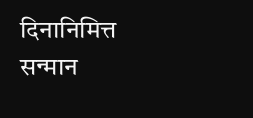दिनानिमित्त सन्मान